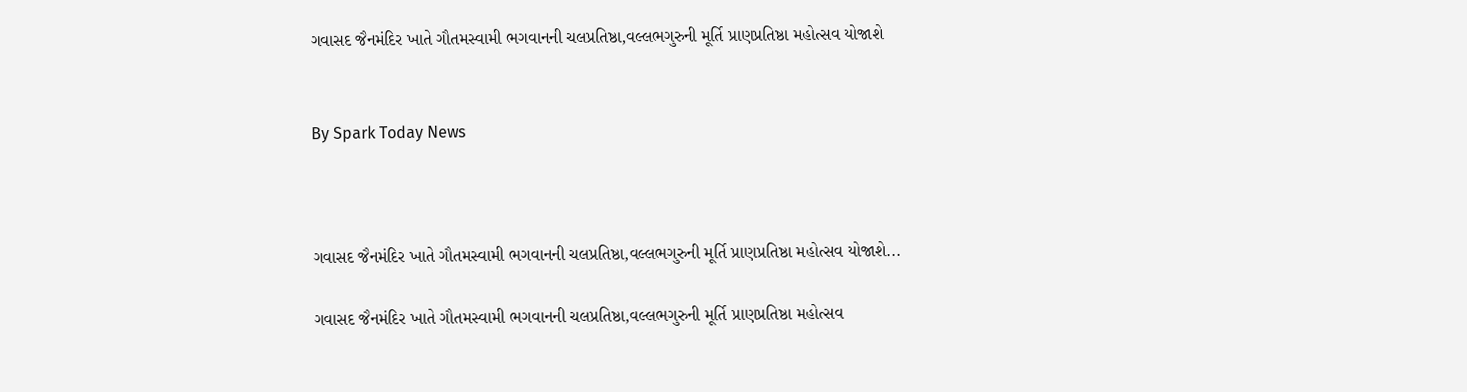ગવાસદ જૈનમંદિર ખાતે ગૌતમસ્વામી ભગવાનની ચલપ્રતિષ્ઠા,વલ્લભગુરુની મૂર્તિ પ્રાણપ્રતિષ્ઠા મહોત્સવ યોજાશે


By Spark Today News



ગવાસદ જૈનમંદિર ખાતે ગૌતમસ્વામી ભગવાનની ચલપ્રતિષ્ઠા,વલ્લભગુરુની મૂર્તિ પ્રાણપ્રતિષ્ઠા મહોત્સવ યોજાશે...

ગવાસદ જૈનમંદિર ખાતે ગૌતમસ્વામી ભગવાનની ચલપ્રતિષ્ઠા,વલ્લભગુરુની મૂર્તિ પ્રાણપ્રતિષ્ઠા મહોત્સવ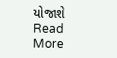યોજાશે
Read More